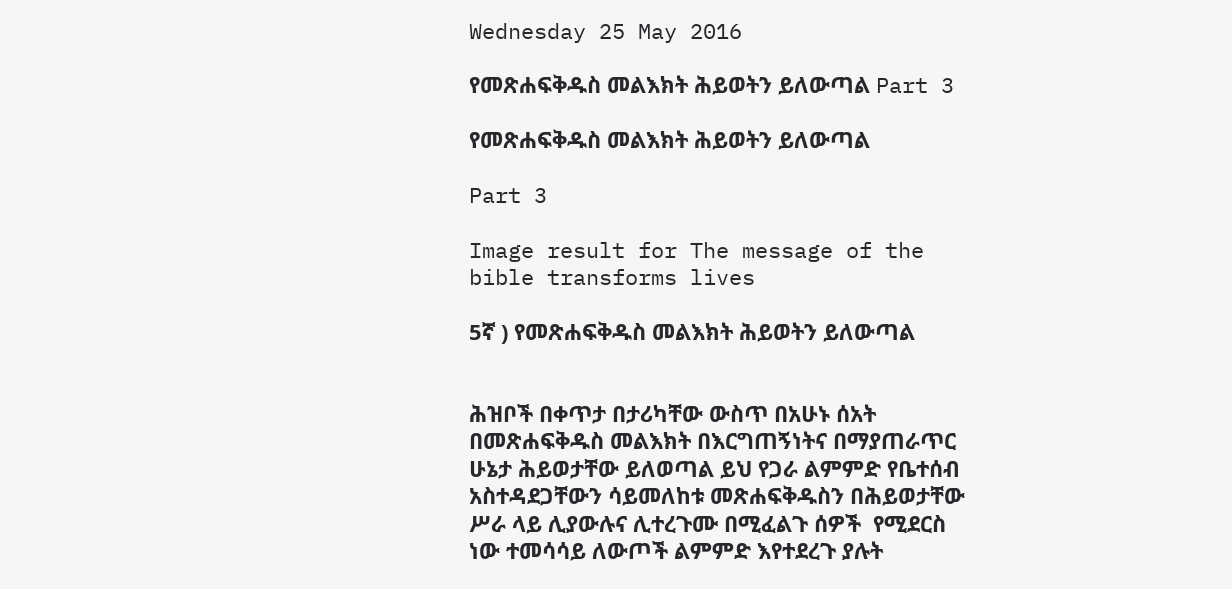Wednesday 25 May 2016

የመጽሐፍቅዱስ መልእክት ሕይወትን ይለውጣል Part 3

የመጽሐፍቅዱስ መልእክት ሕይወትን ይለውጣል

Part 3

Image result for The message of the bible transforms lives

5ኛ ) የመጽሐፍቅዱስ መልእክት ሕይወትን ይለውጣል


ሕዝቦች በቀጥታ በታሪካቸው ውስጥ በአሁኑ ሰአት በመጽሐፍቅዱስ መልእክት በእርግጠኝነትና በማያጠራጥር ሁኔታ ሕይወታቸው ይለወጣል ይህ የጋራ ልምምድ የቤተሰብ አስተዳደጋቸውን ሳይመለከቱ መጽሐፍቅዱስን በሕይወታቸው ሥራ ላይ ሊያውሉና ሊተረጉሙ በሚፈልጉ ሰዎች  የሚደርስ ነው ተመሳሳይ ለውጦች ልምምድ እየተደረጉ ያሉት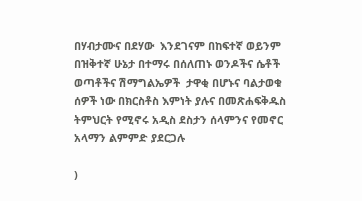በሃብታሙና በደሃው  እንደገናም በከፍተኛ ወይንም በዝቅተኛ ሁኔታ በተማሩ በሰለጠኑ ወንዶችና ሴቶች  ወጣቶችና ሽማግልኤዎች  ታዋቂ በሆኑና ባልታወቁ ሰዎች ነው በክርስቶስ እምነት ያሉና በመጽሐፍቅዱስ ትምህርት የሚኖሩ አዲስ ደስታን ሰላምንና የመኖር አላማን ልምምድ ያደርጋሉ

)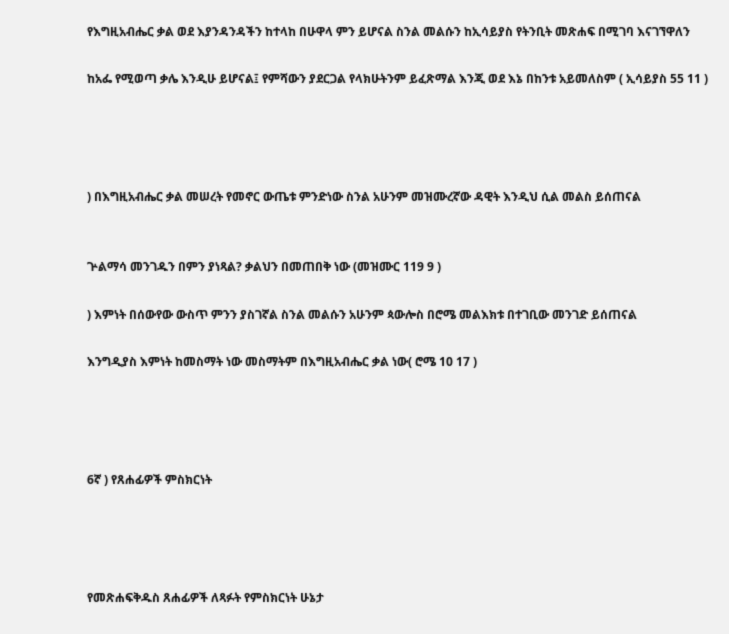የእግዚአብሔር ቃል ወደ እያንዳንዳችን ከተላከ በሁዋላ ምን ይሆናል ስንል መልሱን ከኢሳይያስ የትንቢት መጽሐፍ በሚገባ እናገኘዋለን

ከአፌ የሚወጣ ቃሌ እንዲሁ ይሆናል፤ የምሻውን ያደርጋል የላክሁትንም ይፈጽማል እንጂ ወደ እኔ በከንቱ አይመለስም ( ኢሳይያስ 55 11 )




) በእግዚአብሔር ቃል መሠረት የመኖር ውጤቱ ምንድነው ስንል አሁንም መዝሙረኛው ዳዊት እንዲህ ሲል መልስ ይሰጠናል


ጕልማሳ መንገዱን በምን ያነጻል? ቃልህን በመጠበቅ ነው (መዝሙር 119 9 )

) እምነት በሰውየው ውስጥ ምንን ያስገኛል ስንል መልሱን አሁንም ጳውሎስ በሮሜ መልእክቱ በተገቢው መንገድ ይሰጠናል

እንግዲያስ እምነት ከመስማት ነው መስማትም በእግዚአብሔር ቃል ነው( ሮሜ 10 17 )




6ኛ ) የጸሐፊዎች ምስክርነት




የመጽሐፍቅዱስ ጸሐፊዎች ለጻፉት የምስክርነት ሁኔታ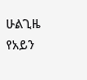ሁልጊዜ የአይን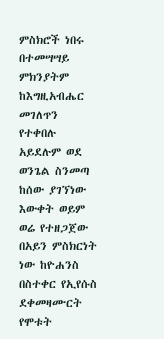ምስክሮች ነበሩ በተመሣሣይ ምክንያትም ከእግዚአብሔር መገለጥን የተቀበሉ አይደሉም ወደ ወንጌል ስንመጣ ከሰው ያገኘነው እውቀት ወይም ወሬ የተዘጋጀው በአይን ምስክርነት ነው ከዮሐንስ በስተቀር የኢየሱስ ደቀመዛሙርት የሞቱት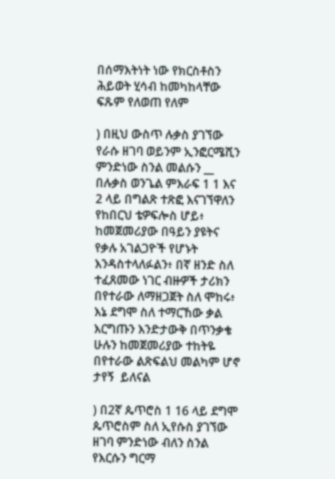በሰማእትነት ነው የክርስቶስን ሕይወት ሂሳብ ከመካከላቸው ፍጹም የለወጠ የለም

) በዚህ ውስጥ ሉቃስ ያገኘው የራሱ ዘገባ ወይንም ኢንፎርሜሺን ምንድነው ስንል መልሱን __ በሉቃስ ወንጌል ምእራፍ 1 1 እና 2 ላይ በግልጽ ተጽፎ እናገኘዋለን የከበርህ ቴዎፍሎስ ሆይ፥ ከመጀመሪያው በዓይን ያዩትና የቃሉ አገልጋዮች የሆኑት እንዳስተላለፉልን፥ በኛ ዘንድ ስለ ተፈጸመው ነገር ብዙዎች ታሪክን በየተራው ለማዘጋጀት ስለ ሞከሩ፥ እኔ ደግሞ ስለ ተማርኸው ቃል እርግጡን እንድታውቅ በጥንቃቄ ሁሉን ከመጀመሪያው ተከትዬ በየተራው ልጽፍልህ መልካም ሆኖ ታየኝ  ይለናል

) በ2ኛ ጴጥሮስ 1 16 ላይ ደግሞ  ጴጥሮስም ስለ ኢየሱስ ያገኘው ዘገባ ምንድነው ብለን ስንል የእርሱን ግርማ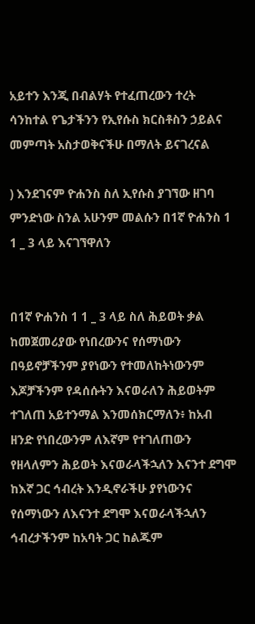አይተን እንጂ በብልሃት የተፈጠረውን ተረት ሳንከተል የጌታችንን የኢየሱስ ክርስቶስን ኃይልና መምጣት አስታወቅናችሁ በማለት ይናገረናል

) እንደገናም ዮሐንስ ስለ ኢየሱስ ያገኘው ዘገባ ምንድነው ስንል አሁንም መልሱን በ1ኛ ዮሐንስ 1 1 _ 3 ላይ እናገኘዋለን


በ1ኛ ዮሐንስ 1 1 _ 3 ላይ ስለ ሕይወት ቃል ከመጀመሪያው የነበረውንና የሰማነውን በዓይኖቻችንም ያየነውን የተመለከትነውንም እጆቻችንም የዳሰሱትን እናወራለን ሕይወትም ተገለጠ አይተንማል እንመሰክርማለን፥ ከአብ ዘንድ የነበረውንም ለእኛም የተገለጠውን የዘላለምን ሕይወት እናወራላችኋለን እናንተ ደግሞ ከእኛ ጋር ኅብረት እንዲኖራችሁ ያየነውንና የሰማነውን ለእናንተ ደግሞ እናወራላችኋለን ኅብረታችንም ከአባት ጋር ከልጁም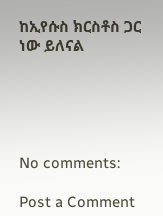ከኢየሱስ ክርስቶስ ጋር ነው ይለናል





No comments:

Post a Comment